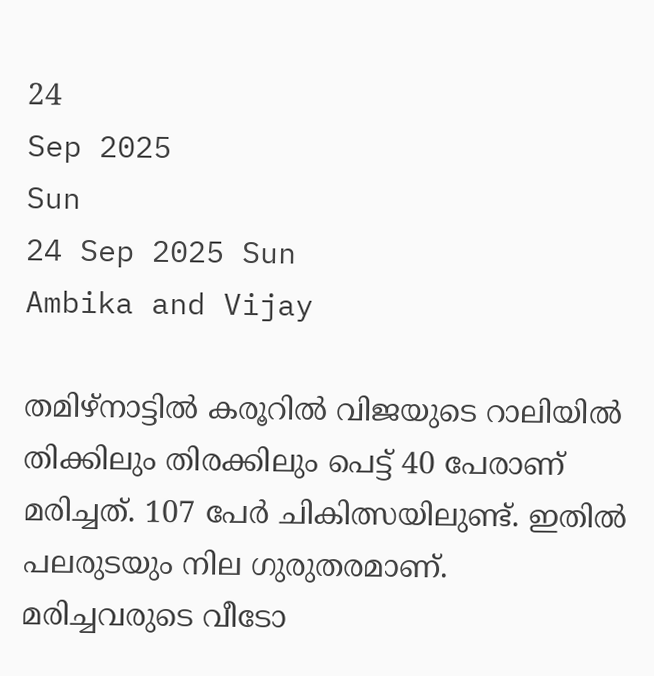24
Sep 2025
Sun
24 Sep 2025 Sun
Ambika and Vijay

തമിഴ്‌നാട്ടില്‍ കരൂറില്‍ വിജയുടെ റാലിയില്‍ തിക്കിലും തിരക്കിലും പെട്ട് 40 പേരാണ് മരിച്ചത്. 107 പേര്‍ ചികിത്സയിലുണ്ട്. ഇതില്‍ പലരുടയും നില ഗുരുതരമാണ്. മരിച്ചവരുടെ വീടോ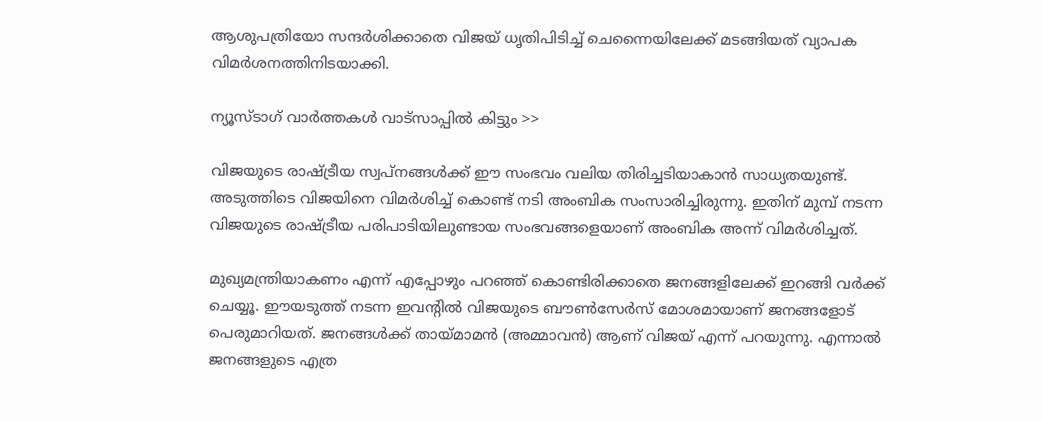ആശുപത്രിയോ സന്ദര്‍ശിക്കാതെ വിജയ് ധൃതിപിടിച്ച് ചെന്നൈയിലേക്ക് മടങ്ങിയത് വ്യാപക വിമര്‍ശനത്തിനിടയാക്കി.

ന്യൂസ്ടാഗ് വാര്‍ത്തകള്‍ വാട്‌സാപ്പില്‍ കിട്ടും >>

വിജയുടെ രാഷ്ട്രീയ സ്വപ്നങ്ങള്‍ക്ക് ഈ സംഭവം വലിയ തിരിച്ചടിയാകാന്‍ സാധ്യതയുണ്ട്. അടുത്തിടെ വിജയിനെ വിമര്‍ശിച്ച് കൊണ്ട് നടി അംബിക സംസാരിച്ചിരുന്നു. ഇതിന് മുമ്പ് നടന്ന വിജയുടെ രാഷ്ട്രീയ പരിപാടിയിലുണ്ടായ സംഭവങ്ങളെയാണ് അംബിക അന്ന് വിമര്‍ശിച്ചത്.

മുഖ്യമന്ത്രിയാകണം എന്ന് എപ്പോഴും പറഞ്ഞ് കൊണ്ടിരിക്കാതെ ജനങ്ങളിലേക്ക് ഇറങ്ങി വര്‍ക്ക് ചെയ്യൂ. ഈയടുത്ത് നടന്ന ഇവന്റില്‍ വിജയുടെ ബൗണ്‍സേര്‍സ് മോശമായാണ് ജനങ്ങളോട് പെരുമാറിയത്. ജനങ്ങള്‍ക്ക് തായ്മാമന്‍ (അമ്മാവന്‍) ആണ് വിജയ് എന്ന് പറയുന്നു. എന്നാല്‍ ജനങ്ങളുടെ എത്ര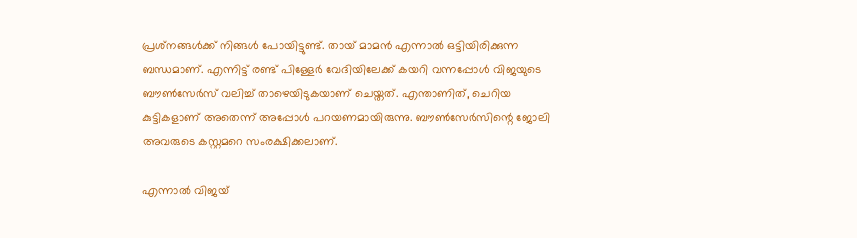പ്രശ്‌നങ്ങള്‍ക്ക് നിങ്ങള്‍ പോയിട്ടുണ്ട്. തായ് മാമന്‍ എന്നാല്‍ ഒട്ടിയിരിക്കുന്ന ബന്ധമാണ്. എന്നിട്ട് രണ്ട് പിള്ളേര്‍ വേദിയിലേക്ക് കയറി വന്നപ്പോള്‍ വിജയുടെ ബൗണ്‍സേര്‍സ് വലിച്ച് താഴെയിടുകയാണ് ചെയ്തത്. എന്താണിത്, ചെറിയ കുട്ടികളാണ് അതെന്ന് അപ്പോള്‍ പറയണമായിരുന്നു. ബൗണ്‍സേര്‍സിന്റെ ജോലി അവരുടെ കസ്റ്റമറെ സംരക്ഷിക്കലാണ്.

എന്നാല്‍ വിജയ്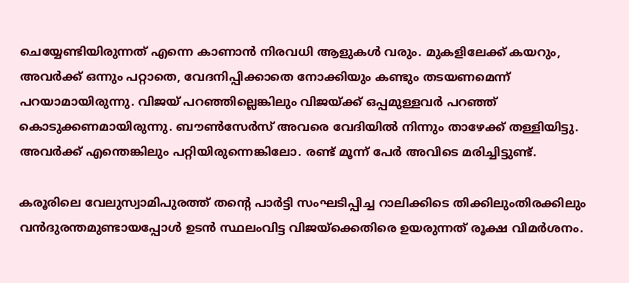ചെയ്യേണ്ടിയിരുന്നത് എന്നെ കാണാന്‍ നിരവധി ആളുകള്‍ വരും. മുകളിലേക്ക് കയറും, അവര്‍ക്ക് ഒന്നും പറ്റാതെ, വേദനിപ്പിക്കാതെ നോക്കിയും കണ്ടും തടയണമെന്ന് പറയാമായിരുന്നു. വിജയ് പറഞ്ഞില്ലെങ്കിലും വിജയ്ക്ക് ഒപ്പമുള്ളവര്‍ പറഞ്ഞ് കൊടുക്കണമായിരുന്നു. ബൗണ്‍സേര്‍സ് അവരെ വേദിയില്‍ നിന്നും താഴേക്ക് തള്ളിയിട്ടു. അവര്‍ക്ക് എന്തെങ്കിലും പറ്റിയിരുന്നെങ്കിലോ. രണ്ട് മൂന്ന് പേര്‍ അവിടെ മരിച്ചിട്ടുണ്ട്.

കരൂരിലെ വേലുസ്വാമിപുരത്ത് തന്റെ പാര്‍ട്ടി സംഘടിപ്പിച്ച റാലിക്കിടെ തിക്കിലുംതിരക്കിലും വന്‍ദുരന്തമുണ്ടായപ്പോള്‍ ഉടന്‍ സ്ഥലംവിട്ട വിജയ്ക്കെതിരെ ഉയരുന്നത് രൂക്ഷ വിമര്‍ശനം.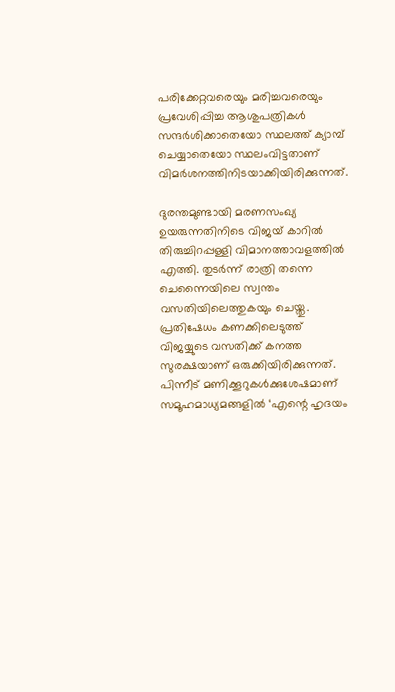പരിക്കേറ്റവരെയും മരിച്ചവരെയും പ്രവേശിപ്പിച്ച ആശുപത്രികള്‍ സന്ദര്‍ശിക്കാതെയോ സ്ഥലത്ത് ക്യാമ്പ് ചെയ്യാതെയോ സ്ഥലംവിട്ടതാണ് വിമര്‍ശനത്തിനിടയാക്കിയിരിക്കുന്നത്.

ദുരന്തമുണ്ടായി മരണസംഖ്യ ഉയരുന്നതിനിടെ വിജയ് കാറില്‍ തിരുച്ചിറപ്പള്ളി വിമാനത്താവളത്തില്‍ എത്തി. തുടര്‍ന്ന് രാത്രി തന്നെ ചെന്നൈയിലെ സ്വന്തം വസതിയിലെത്തുകയും ചെയ്തു. പ്രതിഷേധം കണക്കിലെടുത്ത് വിജയ്യുടെ വസതിക്ക് കനത്ത സുരക്ഷയാണ് ഒരുക്കിയിരിക്കുന്നത്. പിന്നീട് മണിക്കൂറുകള്‍ക്കുശേഷമാണ് സമൂഹമാധ്യമങ്ങളില്‍ ‘എന്റെ ഹൃദയം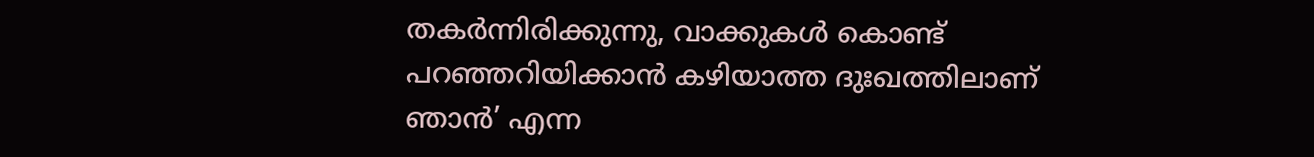തകര്‍ന്നിരിക്കുന്നു, വാക്കുകള്‍ കൊണ്ട് പറഞ്ഞറിയിക്കാന്‍ കഴിയാത്ത ദുഃഖത്തിലാണ് ഞാന്‍’ എന്ന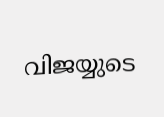വിജയ്യുടെ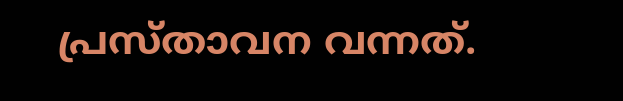പ്രസ്താവന വന്നത്.